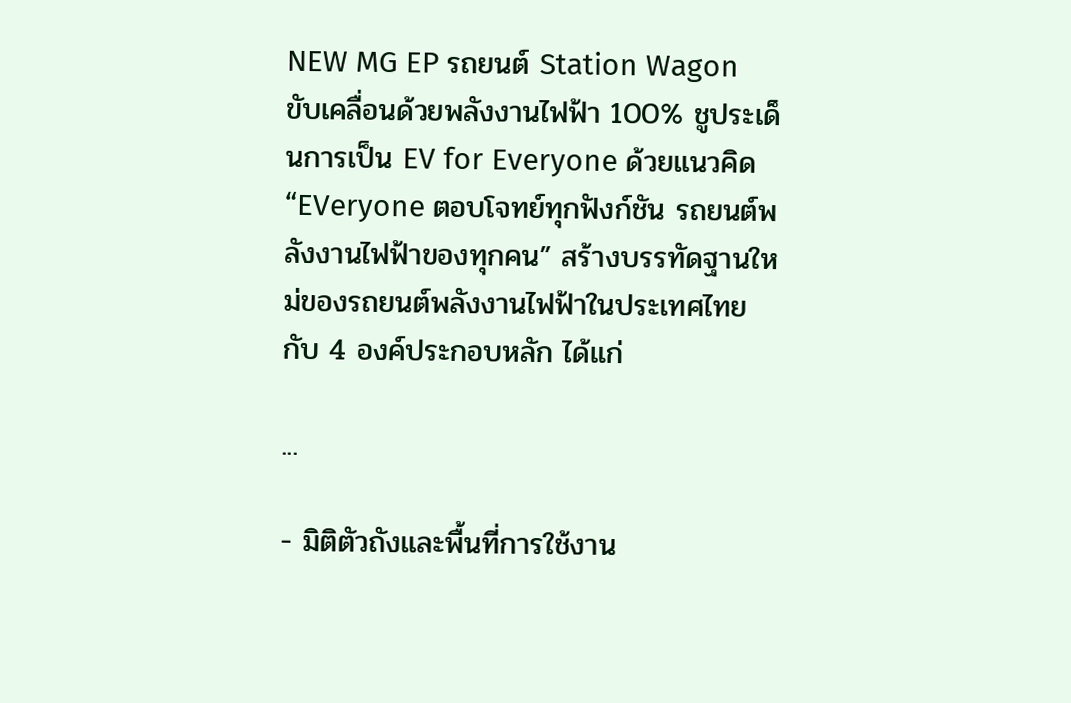NEW MG EP รถยนต์ Station Wagon ขับเคลื่อนด้วยพลังงานไฟฟ้า 100% ชูประเด็นการเป็น EV for Everyone ด้วยแนวคิด “EVeryone ตอบโจทย์ทุกฟังก์ชัน รถยนต์พลังงานไฟฟ้าของทุกคน” สร้างบรรทัดฐานใหม่ของรถยนต์พลังงานไฟฟ้าในประเทศไทย กับ 4 องค์ประกอบหลัก ได้แก่

...

- มิติตัวถังและพื้นที่การใช้งาน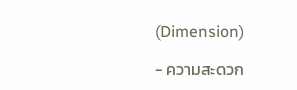(Dimension)

- ความสะดวก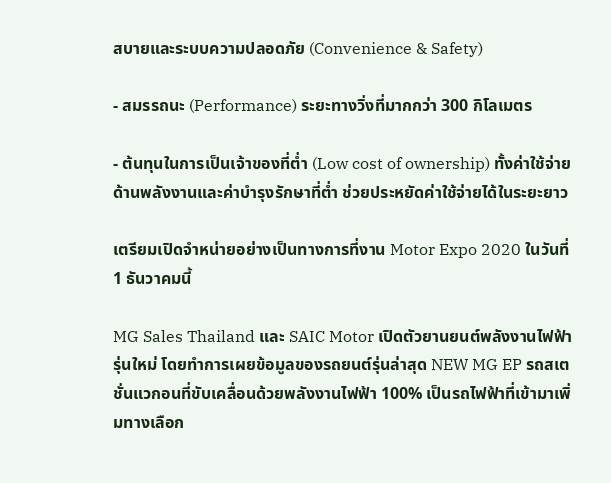สบายและระบบความปลอดภัย (Convenience & Safety)

- สมรรถนะ (Performance) ระยะทางวิ่งที่มากกว่า 300 กิโลเมตร

- ต้นทุนในการเป็นเจ้าของที่ต่ำ (Low cost of ownership) ทั้งค่าใช้จ่ายด้านพลังงานและค่าบำรุงรักษาที่ต่ำ ช่วยประหยัดค่าใช้จ่ายได้ในระยะยาว

เตรียมเปิดจำหน่ายอย่างเป็นทางการที่งาน Motor Expo 2020 ในวันที่ 1 ธันวาคมนี้

MG Sales Thailand และ SAIC Motor เปิดตัวยานยนต์พลังงานไฟฟ้ารุ่นใหม่ โดยทำการเผยข้อมูลของรถยนต์รุ่นล่าสุด NEW MG EP รถสเตชั่นแวกอนที่ขับเคลื่อนด้วยพลังงานไฟฟ้า 100% เป็นรถไฟฟ้าที่เข้ามาเพิ่มทางเลือก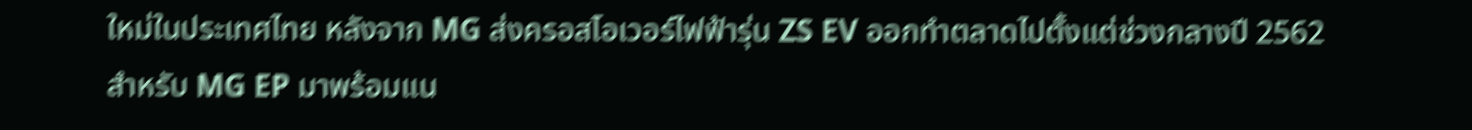ใหม่ในประเทศไทย หลังจาก MG ส่งครอสโอเวอร์ไฟฟ้ารุ่น ZS EV ออกทำตลาดไปตั้งแต่ช่วงกลางปี 2562 สำหรับ MG EP มาพร้อมแน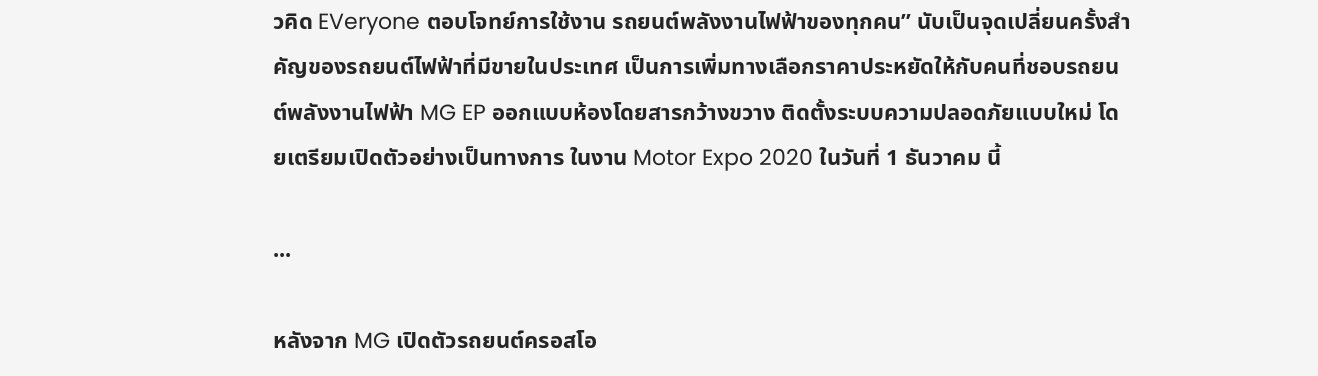วคิด EVeryone ตอบโจทย์การใช้งาน รถยนต์พลังงานไฟฟ้าของทุกคน” นับเป็นจุดเปลี่ยนครั้งสำคัญของรถยนต์ไฟฟ้าที่มีขายในประเทศ เป็นการเพิ่มทางเลือกราคาประหยัดให้กับคนที่ชอบรถยนต์พลังงานไฟฟ้า MG EP ออกแบบห้องโดยสารกว้างขวาง ติดตั้งระบบความปลอดภัยแบบใหม่ โดยเตรียมเปิดตัวอย่างเป็นทางการ ในงาน Motor Expo 2020 ในวันที่ 1 ธันวาคม นี้

...

หลังจาก MG เปิดตัวรถยนต์ครอสโอ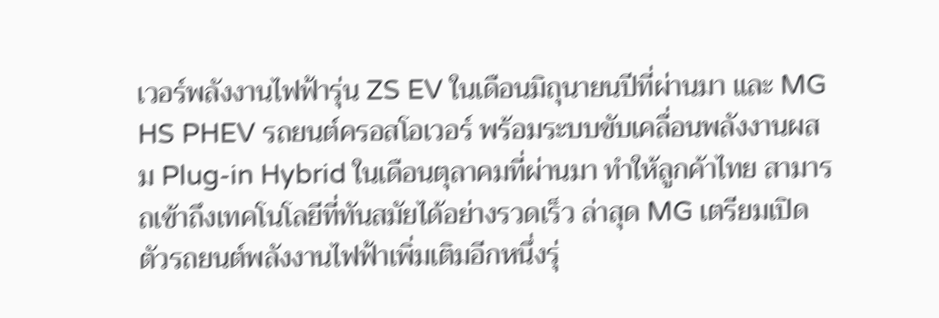เวอร์พลังงานไฟฟ้ารุ่น ZS EV ในเดือนมิถุนายนปีที่ผ่านมา และ MG HS PHEV รถยนต์ครอสโอเวอร์ พร้อมระบบขับเคลื่อนพลังงานผสม Plug-in Hybrid ในเดือนตุลาคมที่ผ่านมา ทำให้ลูกค้าไทย สามารถเข้าถึงเทคโนโลยีที่ทันสมัยได้อย่างรวดเร็ว ล่าสุด MG เตรียมเปิดตัวรถยนต์พลังงานไฟฟ้าเพิ่มเติมอีกหนึ่งรุ่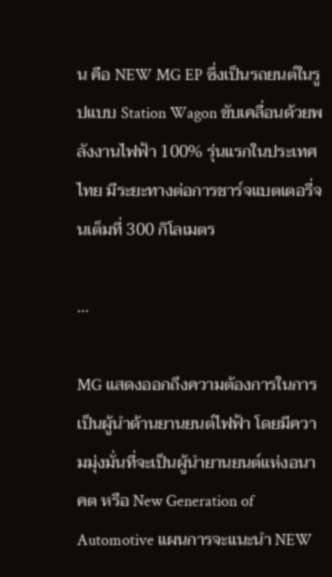น คือ NEW MG EP ซึ่งเป็นรถยนต์ในรูปแบบ Station Wagon ขับเคลื่อนด้วยพลังงานไฟฟ้า 100% รุ่นแรกในประเทศไทย มีระยะทางต่อการชาร์จแบตเตอรี่จนเต็มที่ 300 กิโลเมตร

...

MG แสดงออกถึงความต้องการในการเป็นผู้นำด้านยานยนต์ไฟฟ้า โดยมีความมุ่งมั่นที่จะเป็นผู้นำยานยนต์แห่งอนาคต หรือ New Generation of Automotive แผนการจะแนะนำ NEW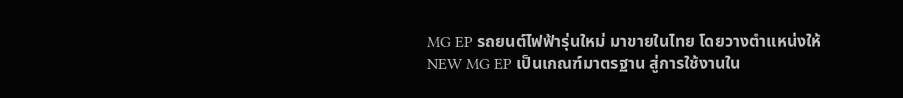MG EP รถยนต์ไฟฟ้ารุ่นใหม่ มาขายในไทย โดยวางตำแหน่งให้ NEW MG EP เป็นเกณฑ์มาตรฐาน สู่การใช้งานใน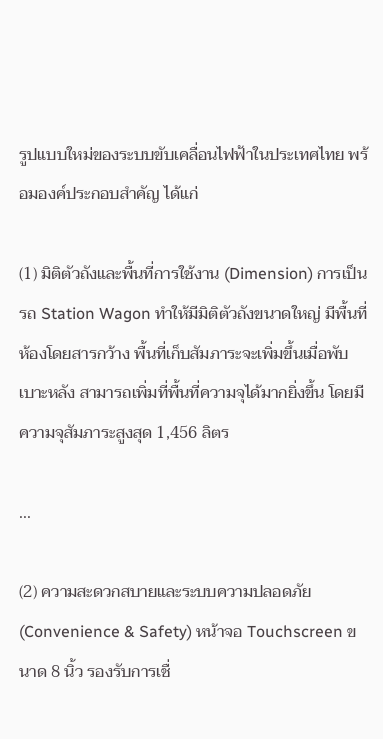รูปแบบใหม่ของระบบขับเคลื่อนไฟฟ้าในประเทศไทย พร้อมองค์ประกอบสำคัญ ได้แก่

(1) มิติตัวถังและพื้นที่การใช้งาน (Dimension) การเป็นรถ Station Wagon ทำให้มีมิติตัวถังขนาดใหญ่ มีพื้นที่ห้องโดยสารกว้าง พื้นที่เก็บสัมภาระจะเพิ่มขึ้นเมื่อพับเบาะหลัง สามารถเพิ่มที่พื้นที่ความจุได้มากยิ่งขึ้น โดยมีความจุสัมภาระสูงสุด 1,456 ลิตร

...

(2) ความสะดวกสบายและระบบความปลอดภัย (Convenience & Safety) หน้าจอ Touchscreen ขนาด 8 นิ้ว รองรับการเชื่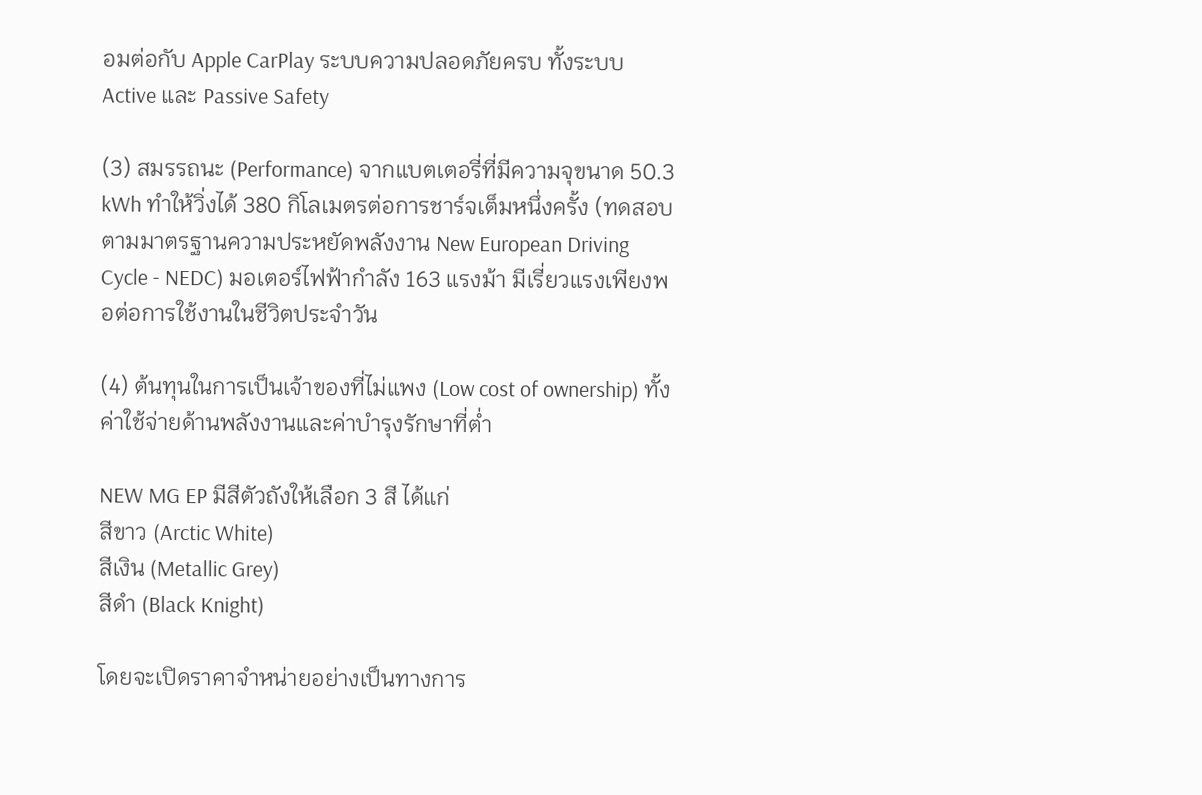อมต่อกับ Apple CarPlay ระบบความปลอดภัยครบ ทั้งระบบ Active และ Passive Safety

(3) สมรรถนะ (Performance) จากแบตเตอรี่ที่มีความจุขนาด 50.3 kWh ทำให้วิ่งได้ 380 กิโลเมตรต่อการชาร์จเต็มหนึ่งครั้ง (ทดสอบตามมาตรฐานความประหยัดพลังงาน New European Driving Cycle - NEDC) มอเตอร์ไฟฟ้ากำลัง 163 แรงม้า มีเรี่ยวแรงเพียงพอต่อการใช้งานในชีวิตประจำวัน

(4) ต้นทุนในการเป็นเจ้าของที่ไม่แพง (Low cost of ownership) ทั้งค่าใช้จ่ายด้านพลังงานและค่าบำรุงรักษาที่ต่ำ

NEW MG EP มีสีตัวถังให้เลือก 3 สี ได้แก่
สีขาว (Arctic White)
สีเงิน (Metallic Grey)
สีดำ (Black Knight)

โดยจะเปิดราคาจำหน่ายอย่างเป็นทางการ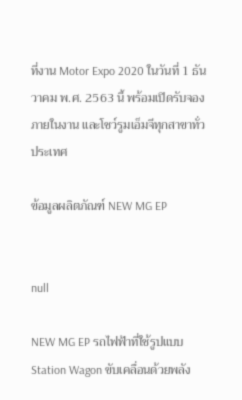ที่งาน Motor Expo 2020 ในวันที่ 1 ธันวาคม พ.ศ. 2563 นี้ พร้อมเปิดรับจองภายในงาน และโชว์รูมเอ็มจีทุกสาขาทั่วประเทศ

ข้อมูลผลิตภัณฑ์ NEW MG EP


null

NEW MG EP รถไฟฟ้าที่ใช้รูปแบบ Station Wagon ขับเคลื่อนด้วยพลัง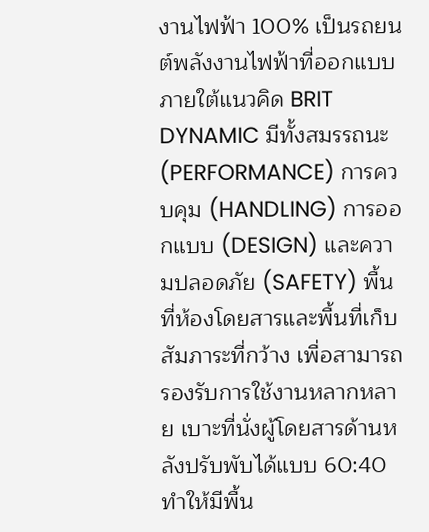งานไฟฟ้า 100% เป็นรถยนต์พลังงานไฟฟ้าที่ออกแบบภายใต้แนวคิด BRIT DYNAMIC มีทั้งสมรรถนะ (PERFORMANCE) การควบคุม (HANDLING) การออกแบบ (DESIGN) และความปลอดภัย (SAFETY) พื้นที่ห้องโดยสารและพื้นที่เก็บสัมภาระที่กว้าง เพื่อสามารถรองรับการใช้งานหลากหลาย เบาะที่นั่งผู้โดยสารด้านหลังปรับพับได้แบบ 60:40 ทำให้มีพื้น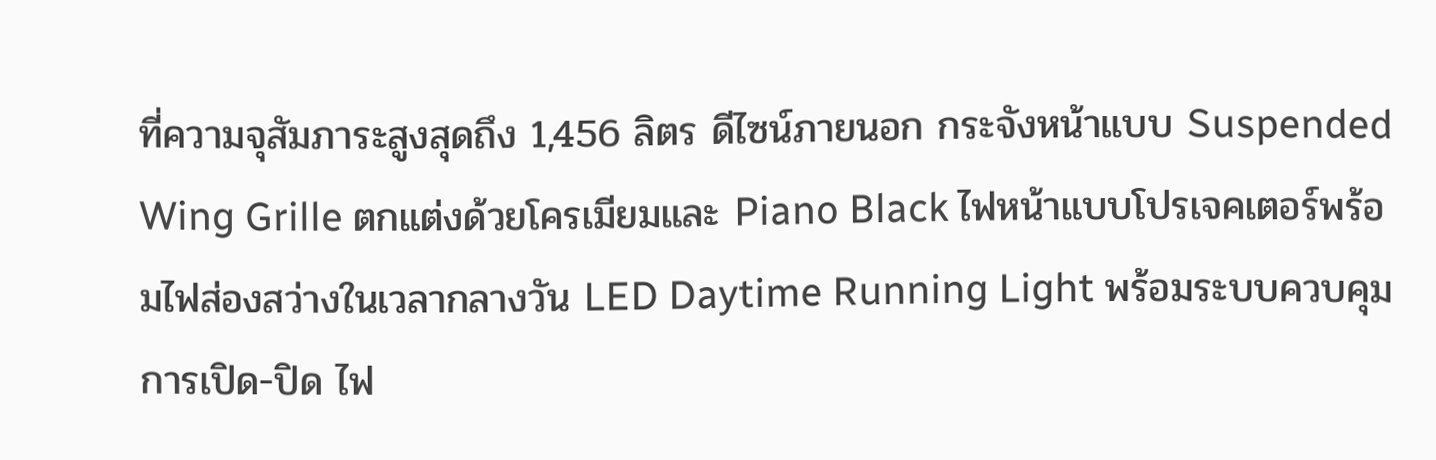ที่ความจุสัมภาระสูงสุดถึง 1,456 ลิตร ดีไซน์ภายนอก กระจังหน้าแบบ Suspended Wing Grille ตกแต่งด้วยโครเมียมและ Piano Black ไฟหน้าแบบโปรเจคเตอร์พร้อมไฟส่องสว่างในเวลากลางวัน LED Daytime Running Light พร้อมระบบควบคุมการเปิด-ปิด ไฟ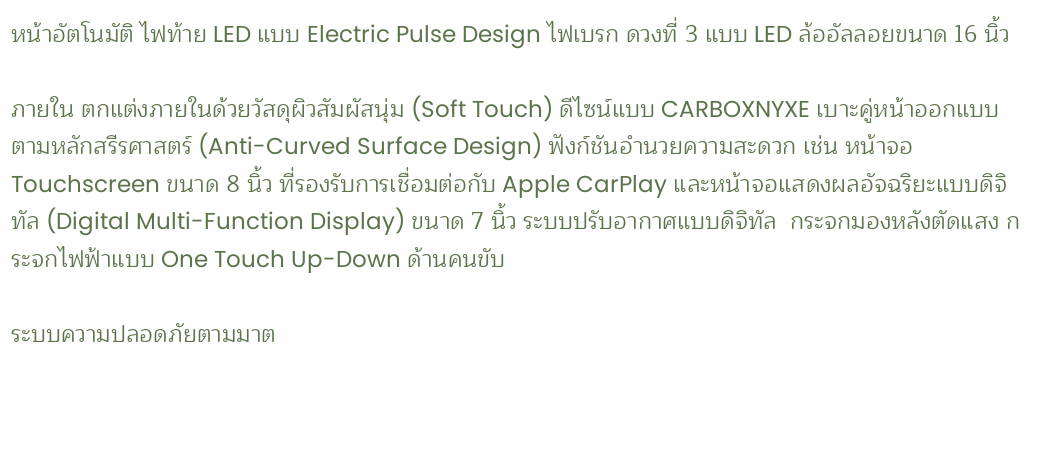หน้าอัตโนมัติ ไฟท้าย LED แบบ Electric Pulse Design ไฟเบรก ดวงที่ 3 แบบ LED ล้ออัลลอยขนาด 16 นิ้ว

ภายใน ตกแต่งภายในด้วยวัสดุผิวสัมผัสนุ่ม (Soft Touch) ดีไซน์แบบ CARBOXNYXE เบาะคู่หน้าออกแบบตามหลักสรีรศาสตร์ (Anti-Curved Surface Design) ฟังก์ชันอำนวยความสะดวก เช่น หน้าจอ Touchscreen ขนาด 8 นิ้ว ที่รองรับการเชื่อมต่อกับ Apple CarPlay และหน้าจอแสดงผลอัจฉริยะแบบดิจิทัล (Digital Multi-Function Display) ขนาด 7 นิ้ว ระบบปรับอากาศแบบดิจิทัล  กระจกมองหลังตัดแสง กระจกไฟฟ้าแบบ One Touch Up-Down ด้านคนขับ

ระบบความปลอดภัยตามมาต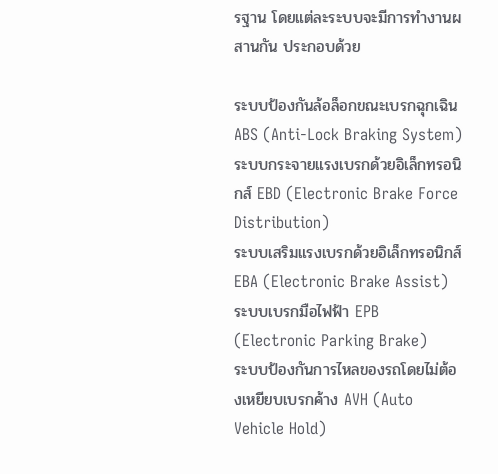รฐาน โดยแต่ละระบบจะมีการทำงานผสานกัน ประกอบด้วย

ระบบป้องกันล้อล็อกขณะเบรกฉุกเฉิน ABS (Anti-Lock Braking System)
ระบบกระจายแรงเบรกด้วยอิเล็กทรอนิกส์ EBD (Electronic Brake Force Distribution)
ระบบเสริมแรงเบรกด้วยอิเล็กทรอนิกส์ EBA (Electronic Brake Assist)
ระบบเบรกมือไฟฟ้า EPB (Electronic Parking Brake)
ระบบป้องกันการไหลของรถโดยไม่ต้องเหยียบเบรกค้าง AVH (Auto Vehicle Hold)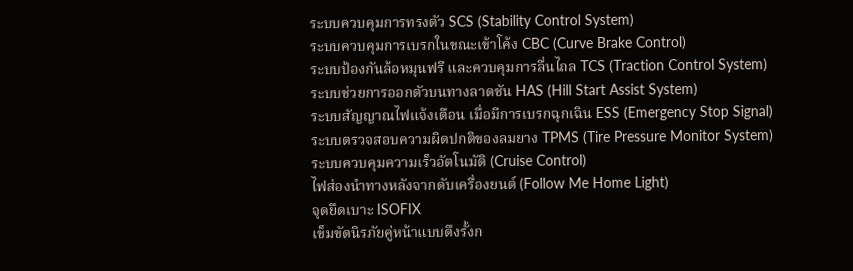ระบบควบคุมการทรงตัว SCS (Stability Control System)
ระบบควบคุมการเบรกในขณะเข้าโค้ง CBC (Curve Brake Control)
ระบบป้องกันล้อหมุนฟรี และควบคุมการลื่นไถล TCS (Traction Control System)
ระบบช่วยการออกตัวบนทางลาดชัน HAS (Hill Start Assist System)
ระบบสัญญาณไฟแจ้งเตือน เมื่อมีการเบรกฉุกเฉิน ESS (Emergency Stop Signal)
ระบบตรวจสอบความผิดปกติของลมยาง TPMS (Tire Pressure Monitor System)
ระบบควบคุมความเร็วอัตโนมัติ (Cruise Control)
ไฟส่องนำทางหลังจากดับเครื่องยนต์ (Follow Me Home Light)
จุดยึดเบาะ ISOFIX
เข็มขัดนิรภัยคู่หน้าแบบดึงรั้งก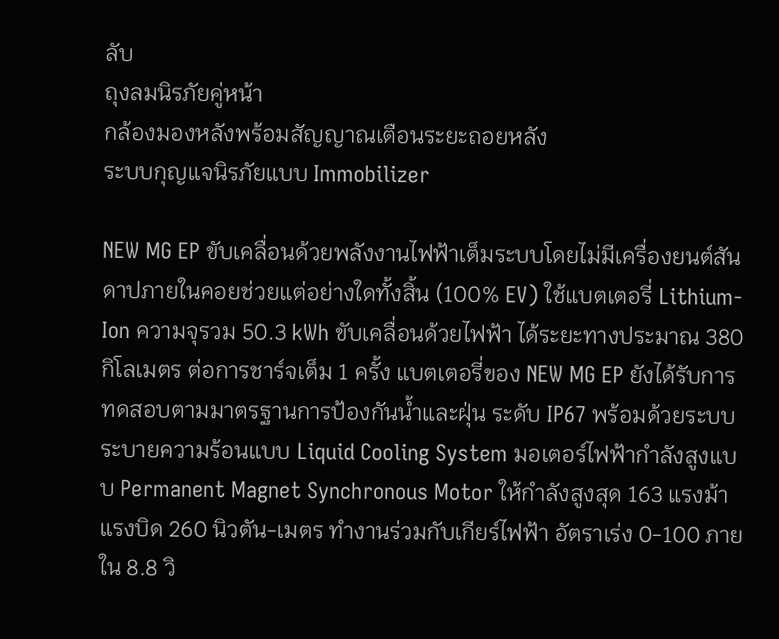ลับ
ถุงลมนิรภัยคู่หน้า
กล้องมองหลังพร้อมสัญญาณเตือนระยะถอยหลัง
ระบบกุญแจนิรภัยแบบ Immobilizer

NEW MG EP ขับเคลื่อนด้วยพลังงานไฟฟ้าเต็มระบบโดยไม่มีเครื่องยนต์สันดาปภายในคอยช่วยแต่อย่างใดทั้งสิ้น (100% EV) ใช้แบตเตอรี่ Lithium-Ion ความจุรวม 50.3 kWh ขับเคลื่อนด้วยไฟฟ้า ได้ระยะทางประมาณ 380 กิโลเมตร ต่อการชาร์จเต็ม 1 ครั้ง แบตเตอรี่ของ NEW MG EP ยังได้รับการทดสอบตามมาตรฐานการป้องกันน้ำและฝุ่น ระดับ IP67 พร้อมด้วยระบบระบายความร้อนแบบ Liquid Cooling System มอเตอร์ไฟฟ้ากำลังสูงแบบ Permanent Magnet Synchronous Motor ให้กำลังสูงสุด 163 แรงม้า แรงบิด 260 นิวตัน-เมตร ทำงานร่วมกับเกียร์ไฟฟ้า อัตราเร่ง 0-100 ภายใน 8.8 วิ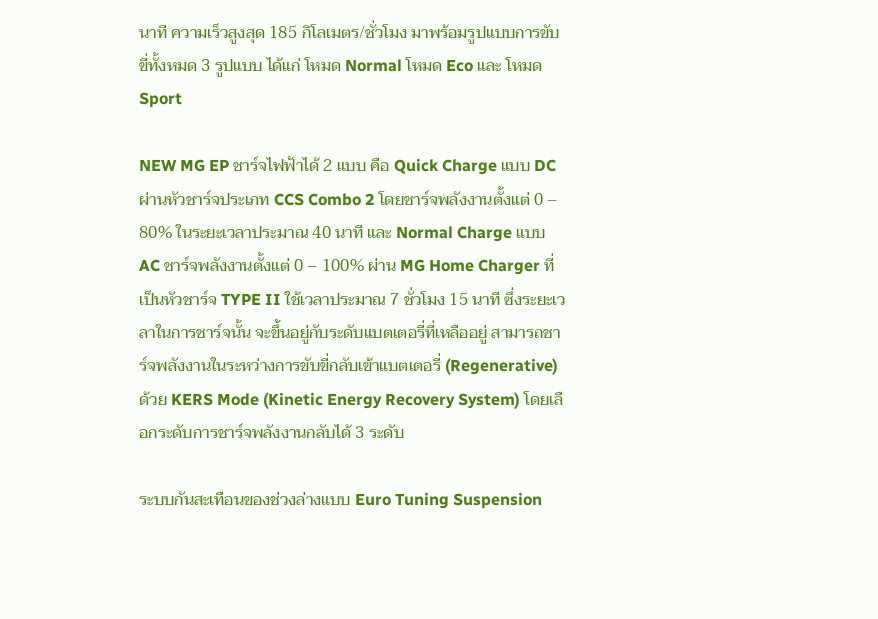นาที ความเร็วสูงสุด 185 กิโลเมตร/ชั่วโมง มาพร้อมรูปแบบการขับขี่ทั้งหมด 3 รูปแบบ ได้แก่ โหมด Normal โหมด Eco และ โหมด Sport

NEW MG EP ชาร์จไฟฟ้าได้ 2 แบบ คือ Quick Charge แบบ DC ผ่านหัวชาร์จประเภท CCS Combo 2 โดยชาร์จพลังงานตั้งแต่ 0 – 80% ในระยะเวลาประมาณ 40 นาที และ Normal Charge แบบ AC ชาร์จพลังงานตั้งแต่ 0 – 100% ผ่าน MG Home Charger ที่เป็นหัวชาร์จ TYPE II ใช้เวลาประมาณ 7 ชั่วโมง 15 นาที ซึ่งระยะเวลาในการชาร์จนั้น จะขึ้นอยู่กับระดับแบตเตอรี่ที่เหลืออยู่ สามารถชาร์จพลังงานในระหว่างการขับขี่กลับเข้าแบตเตอรี่ (Regenerative) ด้วย KERS Mode (Kinetic Energy Recovery System) โดยเลือกระดับการชาร์จพลังงานกลับได้ 3 ระดับ

ระบบกันสะเทือนของช่วงล่างแบบ Euro Tuning Suspension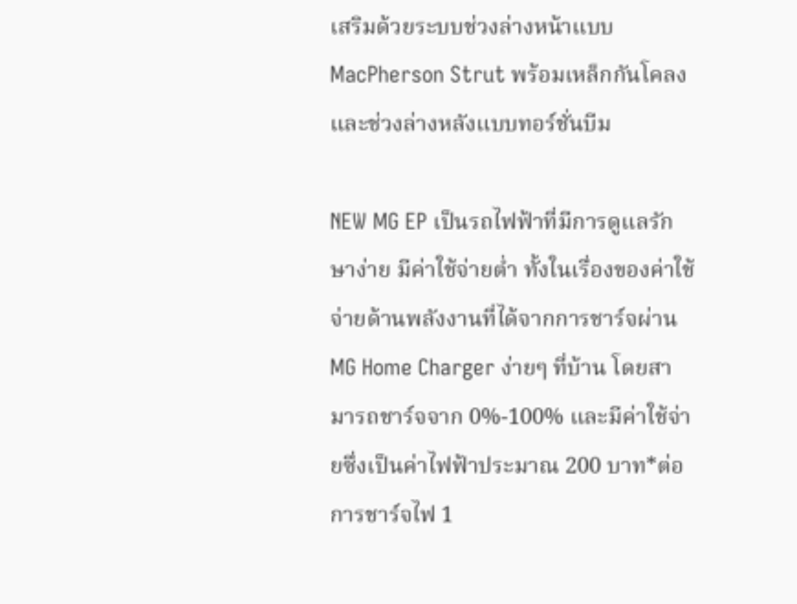เสริมด้วยระบบช่วงล่างหน้าแบบ MacPherson Strut พร้อมเหล็กกันโคลง และช่วงล่างหลังแบบทอร์ชั่นบีม

NEW MG EP เป็นรถไฟฟ้าที่มีการดูแลรักษาง่าย มีค่าใช้จ่ายต่ำ ทั้งในเรื่องของค่าใช้จ่ายด้านพลังงานที่ได้จากการชาร์จผ่าน MG Home Charger ง่ายๆ ที่บ้าน โดยสามารถชาร์จจาก 0%-100% และมีค่าใช้จ่ายซึ่งเป็นค่าไฟฟ้าประมาณ 200 บาท*ต่อการชาร์จไฟ 1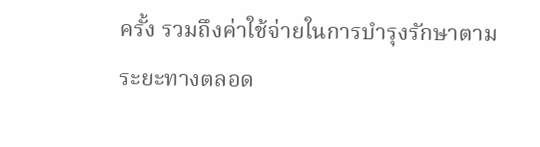ครั้ง รวมถึงค่าใช้จ่ายในการบำรุงรักษาตามระยะทางตลอด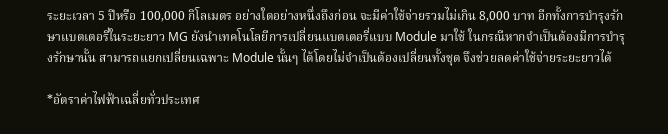ระยะเวลา 5 ปีหรือ 100,000 กิโลเมตร อย่างใดอย่างหนึ่งถึงก่อน จะมีค่าใช้จ่ายรวมไม่เกิน 8,000 บาท อีกทั้งการบำรุงรักษาแบตเตอรี่ในระยะยาว MG ยังนำเทคโนโลยีการเปลี่ยนแบตเตอรี่แบบ Module มาใช้ ในกรณีหากจำเป็นต้องมีการบำรุงรักษานั้น สามารถแยกเปลี่ยนเฉพาะ Module นั้นๆ ได้โดยไม่จำเป็นต้องเปลี่ยนทั้งชุด จึงช่วยลดค่าใช้จ่ายระยะยาวได้

*อัตราค่าไฟฟ้าเฉลี่ยทั่วประเทศ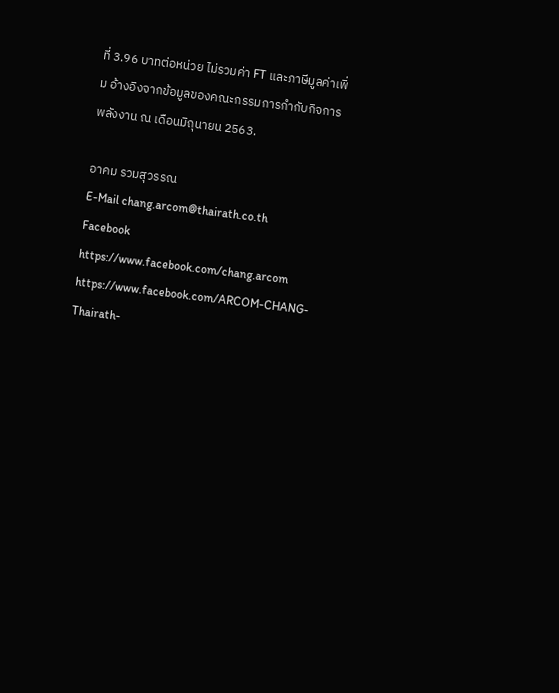ที่ 3.96 บาทต่อหน่วย ไม่รวมค่า FT และภาษีมูลค่าเพิ่ม อ้างอิงจากข้อมูลของคณะกรรมการกำกับกิจการพลังงาน ณ เดือนมิถุนายน 2563.

อาคม รวมสุวรรณ
E-Mail chang.arcom@thairath.co.th
Facebook https://www.facebook.com/chang.arcom
https://www.facebook.com/ARCOM-CHANG-Thairath-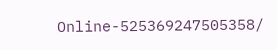Online-525369247505358/